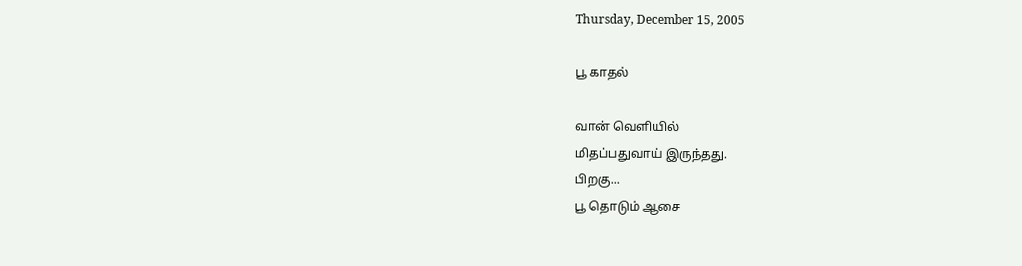Thursday, December 15, 2005

பூ காதல்

வான் வெளியில்
மிதப்பதுவாய் இருந்தது.
பிறகு...
பூ தொடும் ஆசை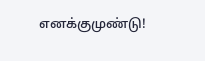எனக்குமுண்டு!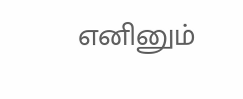எனினும்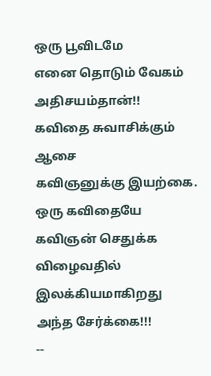ஒரு பூவிடமே
எனை தொடும் வேகம்
அதிசயம்தான்!!
கவிதை சுவாசிக்கும் ஆசை
கவிஞனுக்கு இயற்கை.
ஒரு கவிதையே
கவிஞன் செதுக்க விழைவதில்
இலக்கியமாகிறது அந்த சேர்க்கை!!!
--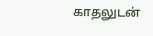காதலுடன்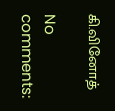கி.வினோத்

No comments: